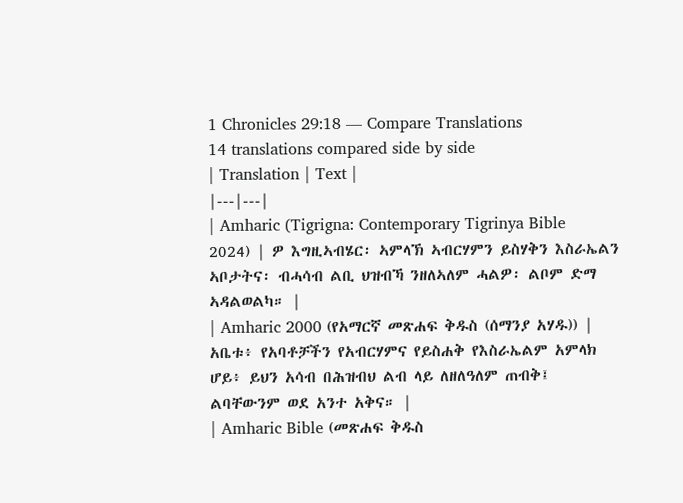1 Chronicles 29:18 — Compare Translations
14 translations compared side by side
| Translation | Text |
|---|---|
| Amharic (Tigrigna: Contemporary Tigrinya Bible 2024) | ዎ እግዚኣብሄር፡ ኣምላኽ ኣብርሃምን ይስሃቅን እስራኤልን ኣቦታትና፡ ብሓሳብ ልቢ ህዝብኻ ንዘለኣለም ሓልዎ፡ ልቦም ድማ ኣዳልወልካ። |
| Amharic 2000 (የአማርኛ መጽሐፍ ቅዱስ (ሰማንያ አሃዱ)) | አቤቱ፥ የአባቶቻችን የአብርሃምና የይስሐቅ የእስራኤልም አምላክ ሆይ፥ ይህን አሳብ በሕዝብህ ልብ ላይ ለዘለዓለም ጠብቅ፤ ልባቸውንም ወደ አንተ አቅና። |
| Amharic Bible (መጽሐፍ ቅዱስ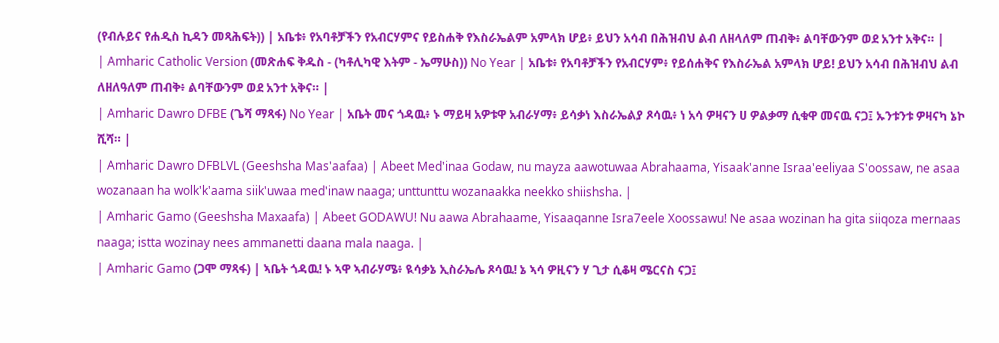(የብሉይና የሐዲስ ኪዳን መጻሕፍት)) | አቤቱ፥ የአባቶቻችን የአብርሃምና የይስሐቅ የእስራኤልም አምላክ ሆይ፥ ይህን አሳብ በሕዝብህ ልብ ለዘላለም ጠብቅ፥ ልባቸውንም ወደ አንተ አቅና። |
| Amharic Catholic Version (መጽሐፍ ቅዱስ - (ካቶሊካዊ እትም - ኤማሁስ)) No Year | አቤቱ፥ የአባቶቻችን የአብርሃም፥ የይሰሐቅና የእስራኤል አምላክ ሆይ! ይህን አሳብ በሕዝብህ ልብ ለዘለዓለም ጠብቅ፥ ልባቸውንም ወደ አንተ አቅና። |
| Amharic Dawro DFBE (ጌሻ ማጻፋ) No Year | አቤት መና ጎዳዉ፥ ኑ ማይዛ አዎቱዋ አብራሃማ፥ ይሳቃነ እስራኤልያ ጾሳዉ፥ ነ አሳ ዎዛናን ሀ ዎልቃማ ሲቁዋ መናዉ ናጋ፤ ኡንቱንቱ ዎዛናካ ኔኮ ሺሻ። |
| Amharic Dawro DFBLVL (Geeshsha Mas'aafaa) | Abeet Med'inaa Godaw, nu mayza aawotuwaa Abrahaama, Yisaak'anne Israa'eeliyaa S'oossaw, ne asaa wozanaan ha wolk'k'aama siik'uwaa med'inaw naaga; unttunttu wozanaakka neekko shiishsha. |
| Amharic Gamo (Geeshsha Maxaafa) | Abeet GODAWU! Nu aawa Abrahaame, Yisaaqanne Isra7eele Xoossawu! Ne asaa wozinan ha gita siiqoza mernaas naaga; istta wozinay nees ammanetti daana mala naaga. |
| Amharic Gamo (ጋሞ ማጻፋ) | ኣቤት ጎዳዉ! ኑ ኣዋ ኣብራሃሜ፥ ዪሳቃኔ ኢስራኤሌ ጾሳዉ! ኔ ኣሳ ዎዚናን ሃ ጊታ ሲቆዛ ሜርናስ ናጋ፤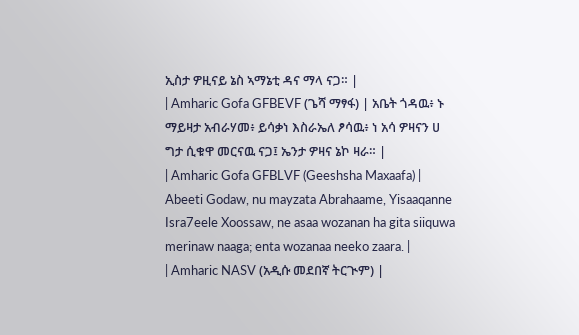ኢስታ ዎዚናይ ኔስ ኣማኔቲ ዳና ማላ ናጋ። |
| Amharic Gofa GFBEVF (ጌሻ ማፃፋ) | አቤት ጎዳዉ፥ ኑ ማይዛታ አብራሃመ፥ ይሳቃነ እስራኤለ ፆሳዉ፥ ነ አሳ ዎዛናን ሀ ግታ ሲቁዋ መርናዉ ናጋ፤ ኤንታ ዎዛና ኔኮ ዛራ። |
| Amharic Gofa GFBLVF (Geeshsha Maxaafa) | Abeeti Godaw, nu mayzata Abrahaame, Yisaaqanne Isra7eele Xoossaw, ne asaa wozanan ha gita siiquwa merinaw naaga; enta wozanaa neeko zaara. |
| Amharic NASV (አዲሱ መደበኛ ትርጒም) |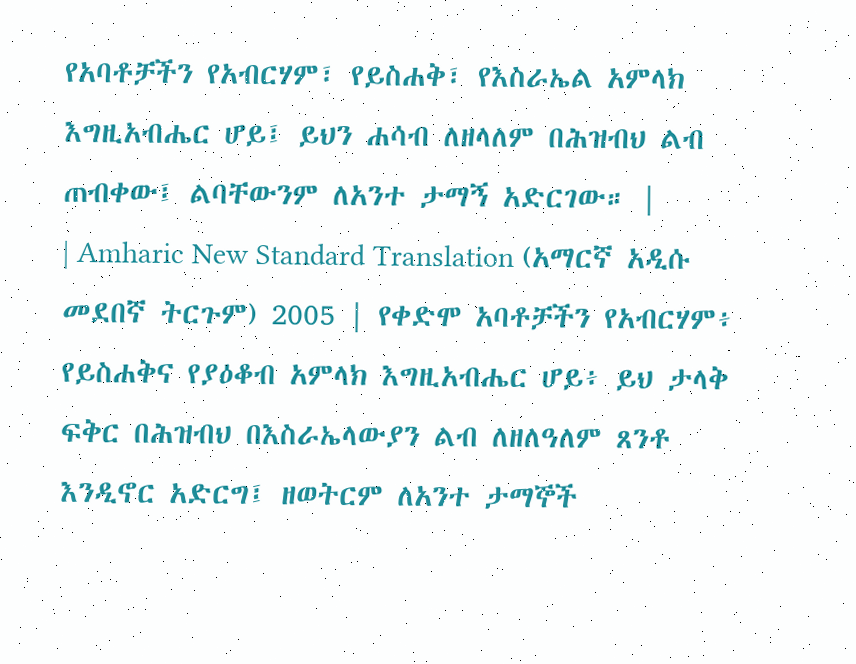የአባቶቻችን የአብርሃም፣ የይስሐቅ፣ የእስራኤል አምላክ እግዚአብሔር ሆይ፤ ይህን ሐሳብ ለዘላለም በሕዝብህ ልብ ጠብቀው፤ ልባቸውንም ለአንተ ታማኝ አድርገው። |
| Amharic New Standard Translation (አማርኛ አዲሱ መደበኛ ትርጉም) 2005 | የቀድሞ አባቶቻችን የአብርሃም፥ የይስሐቅና የያዕቆብ አምላክ እግዚአብሔር ሆይ፥ ይህ ታላቅ ፍቅር በሕዝብህ በእስራኤላውያን ልብ ለዘለዓለም ጸንቶ እንዲኖር አድርግ፤ ዘወትርም ለአንተ ታማኞች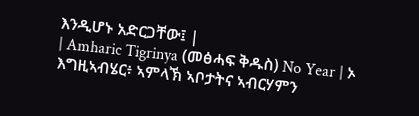እንዲሆኑ አድርጋቸው፤ |
| Amharic Tigrinya (መፅሓፍ ቅዱስ) No Year | ኦ እግዚኣብሄር፥ ኣምላኽ ኣቦታትና ኣብርሃምን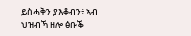ይስሓቅን ያእቆብን፥ ኣብ ህዝብኻ ዘሎ ፅቡቕ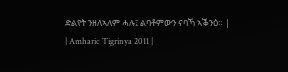ድልየት ንዘለኣለም ሓሉ፤ ልባቶምውን ናባኻ ኣቕንዕ። |
| Amharic Tigrinya 2011 |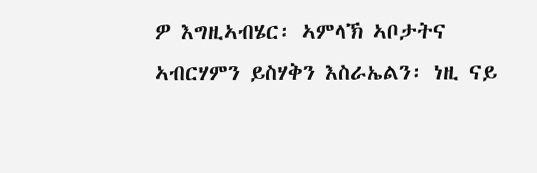ዎ እግዚኣብሄር፡ ኣምላኽ ኣቦታትና ኣብርሃምን ይስሃቅን እስራኤልን፡ ነዚ ናይ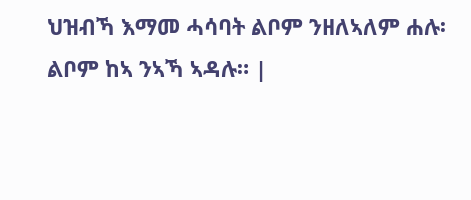ህዝብኻ እማመ ሓሳባት ልቦም ንዘለኣለም ሐሉ፡ ልቦም ከኣ ንኣኻ ኣዳሉ። |